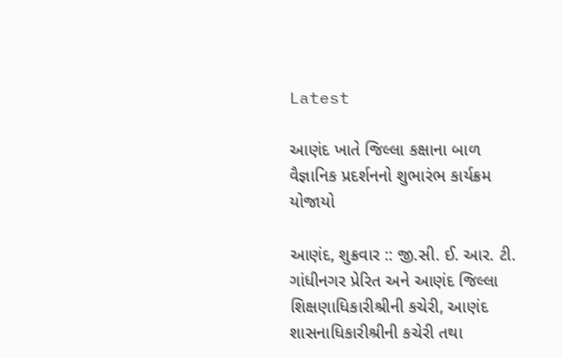Latest

આણંદ ખાતે જિલ્લા કક્ષાના બાળ વૈજ્ઞાનિક પ્રદર્શનનો શુભારંભ કાર્યક્રમ યોજાયો

આણંદ, શુક્રવાર :: જી.સી. ઈ. આર. ટી. ગાંધીનગર પ્રેરિત અને આણંદ જિલ્લા શિક્ષણાધિકારીશ્રીની કચેરી, આણંદ શાસનાધિકારીશ્રીની કચેરી તથા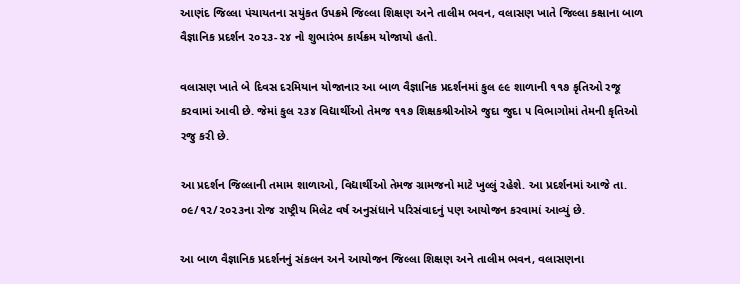આણંદ જિલ્લા પંચાયતના સયુંકત ઉપક્રમે જિલ્લા શિક્ષણ અને તાલીમ ભવન, વલાસણ ખાતે જિલ્લા કક્ષાના બાળ વૈજ્ઞાનિક પ્રદર્શન ૨૦૨૩-૨૪ નો શુભારંભ કાર્યક્રમ યોજાયો હતો.

વલાસણ ખાતે બે દિવસ દરમિયાન યોજાનાર આ બાળ વૈજ્ઞાનિક પ્રદર્શનમાં કુલ ૯૯ શાળાની ૧૧૭ કૃતિઓ રજૂ કરવામાં આવી છે. જેમાં કુલ ૨૩૪ વિદ્યાર્થીઓ તેમજ ૧૧૭ શિક્ષકશ્રીઓએ જુદા જુદા ૫ વિભાગોમાં તેમની કૃતિઓ રજુ કરી છે.

આ પ્રદર્શન જિલ્લાની તમામ શાળાઓ, વિદ્યાર્થીઓ તેમજ ગ્રામજનો માટે ખુલ્લું રહેશે. આ પ્રદર્શનમાં આજે તા. ૦૯/૧૨/૨૦૨૩ના રોજ રાષ્ટ્રીય મિલેટ વર્ષ અનુસંધાને પરિસંવાદનું પણ આયોજન કરવામાં આવ્યું છે.

આ બાળ વૈજ્ઞાનિક પ્રદર્શનનું સંકલન અને આયોજન જિલ્લા શિક્ષણ અને તાલીમ ભવન, વલાસણના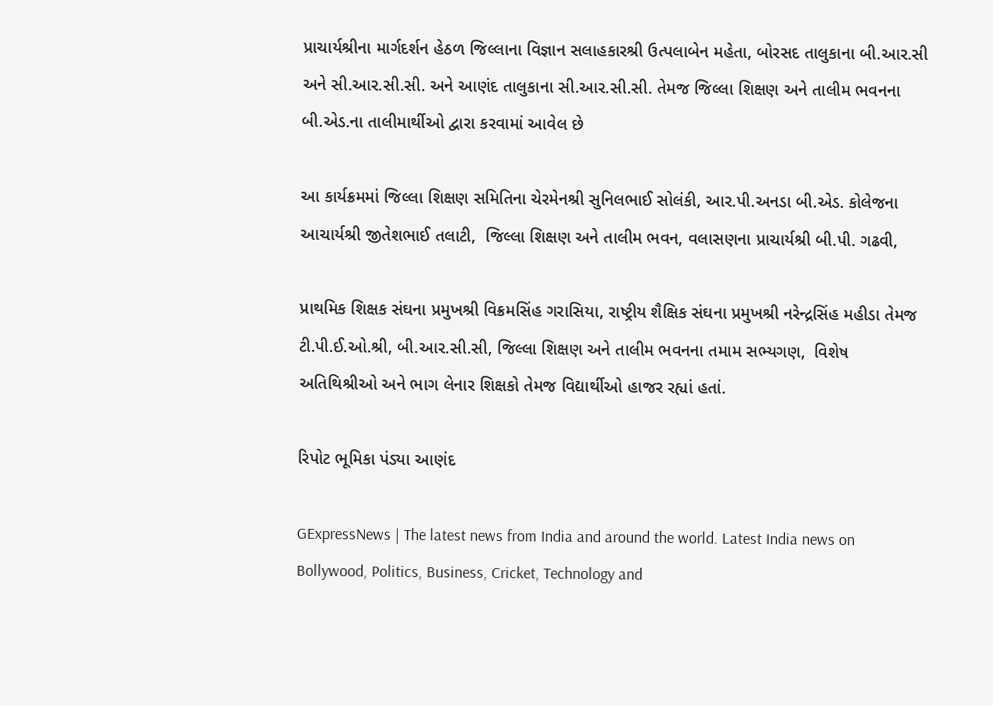પ્રાચાર્યશ્રીના માર્ગદર્શન હેઠળ જિલ્લાના વિજ્ઞાન સલાહકારશ્રી ઉત્પલાબેન મહેતા, બોરસદ તાલુકાના બી.આર.સી અને સી.આર.સી.સી. અને આણંદ તાલુકાના સી.આર.સી.સી. તેમજ જિલ્લા શિક્ષણ અને તાલીમ ભવનના બી.એડ.ના તાલીમાર્થીઓ દ્વારા કરવામાં આવેલ છે

આ કાર્યક્રમમાં જિલ્લા શિક્ષણ સમિતિના ચેરમેનશ્રી સુનિલભાઈ સોલંકી, આર.પી.અનડા બી.એડ. કોલેજના આચાર્યશ્રી જીતેશભાઈ તલાટી,  જિલ્લા શિક્ષણ અને તાલીમ ભવન, વલાસણના પ્રાચાર્યશ્રી બી.પી. ગઢવી,

પ્રાથમિક શિક્ષક સંઘના પ્રમુખશ્રી વિક્રમસિંહ ગરાસિયા, રાષ્ટ્રીય શૈક્ષિક સંઘના પ્રમુખશ્રી નરેન્દ્રસિંહ મહીડા તેમજ ટી.પી.ઈ.ઓ.શ્રી, બી.આર.સી.સી, જિલ્લા શિક્ષણ અને તાલીમ ભવનના તમામ સભ્યગણ,  વિશેષ અતિથિશ્રીઓ અને ભાગ લેનાર શિક્ષકો તેમજ વિદ્યાર્થીઓ હાજર રહ્યાં હતાં.

રિપોટ ભૂમિકા પંડ્યા આણંદ

GExpressNews | The latest news from India and around the world. Latest India news on Bollywood, Politics, Business, Cricket, Technology and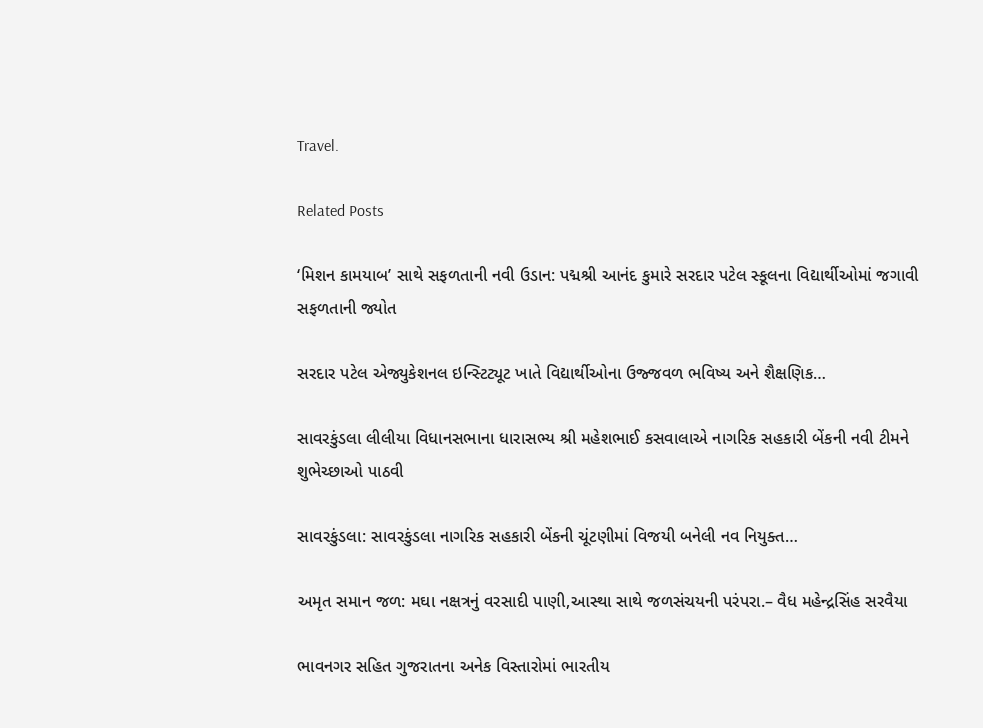Travel.

Related Posts

‘મિશન કામયાબ’ સાથે સફળતાની નવી ઉડાન: પદ્મશ્રી આનંદ કુમારે સરદાર પટેલ સ્કૂલના વિદ્યાર્થીઓમાં જગાવી સફળતાની જ્યોત

સરદાર પટેલ એજ્યુકેશનલ ઇન્સ્ટિટ્યૂટ ખાતે વિદ્યાર્થીઓના ઉજ્જવળ ભવિષ્ય અને શૈક્ષણિક…

સાવરકુંડલા લીલીયા વિધાનસભાના ધારાસભ્ય શ્રી મહેશભાઈ કસવાલાએ નાગરિક સહકારી બેંકની નવી ટીમને શુભેચ્છાઓ પાઠવી

સાવરકુંડલા: સાવરકુંડલા નાગરિક સહકારી બેંકની ચૂંટણીમાં વિજયી બનેલી નવ નિયુક્ત…

અમૃત સમાન જળ: મઘા નક્ષત્રનું વરસાદી પાણી,આસ્થા સાથે જળસંચયની પરંપરા.– વૈધ મહેન્દ્રસિંહ સરવૈયા

ભાવનગર સહિત ગુજરાતના અનેક વિસ્તારોમાં ભારતીય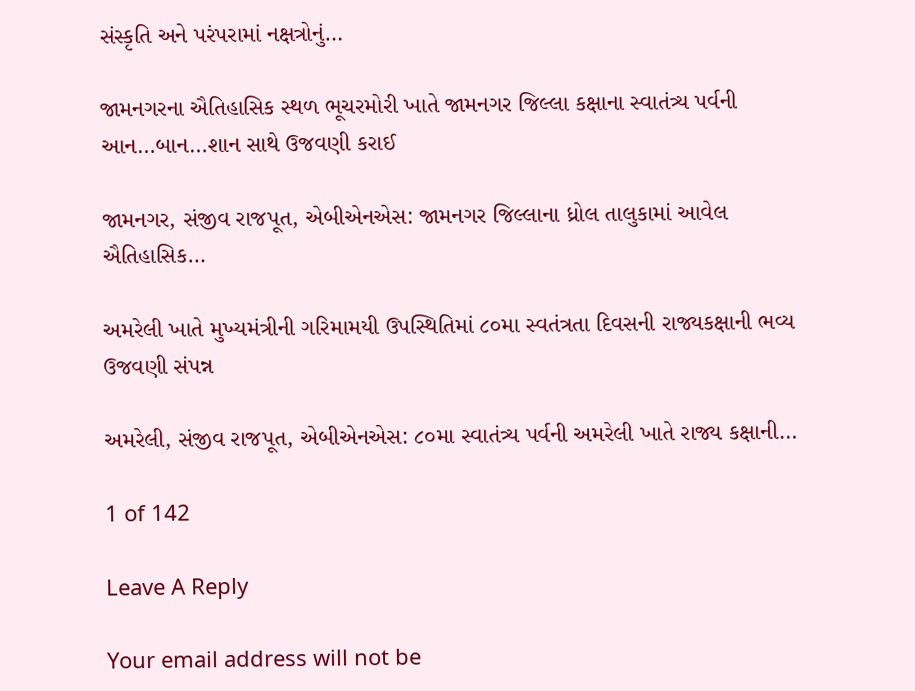સંસ્કૃતિ અને પરંપરામાં નક્ષત્રોનું…

જામનગરના ઐતિહાસિક સ્થળ ભૂચરમોરી ખાતે જામનગર જિલ્લા કક્ષાના સ્વાતંત્ર્ય પર્વની આન…બાન…શાન સાથે ઉજવણી કરાઈ

જામનગર, સંજીવ રાજપૂત, એબીએનએસ: જામનગર જિલ્લાના ધ્રોલ તાલુકામાં આવેલ ઐતિહાસિક…

અમરેલી ખાતે મુખ્યમંત્રીની ગરિમામયી ઉપસ્થિતિમાં ૮૦મા સ્વતંત્રતા દિવસની રાજ્યકક્ષાની ભવ્ય ઉજવણી સંપન્ન

અમરેલી, સંજીવ રાજપૂત, એબીએનએસ: ૮૦મા સ્વાતંત્ર્ય પર્વની અમરેલી ખાતે રાજ્ય કક્ષાની…

1 of 142

Leave A Reply

Your email address will not be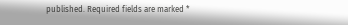published. Required fields are marked *